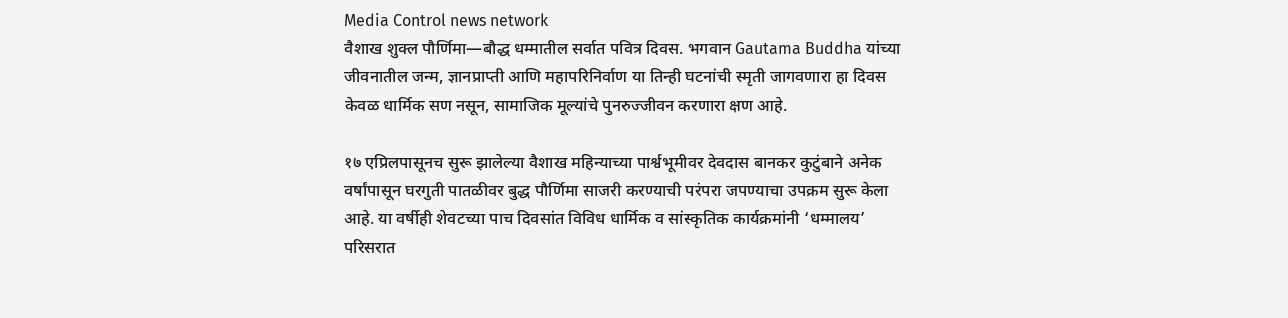Media Control news network
वैशाख शुक्ल पौर्णिमा—बौद्ध धम्मातील सर्वात पवित्र दिवस. भगवान Gautama Buddha यांच्या जीवनातील जन्म, ज्ञानप्राप्ती आणि महापरिनिर्वाण या तिन्ही घटनांची स्मृती जागवणारा हा दिवस केवळ धार्मिक सण नसून, सामाजिक मूल्यांचे पुनरुज्जीवन करणारा क्षण आहे.

१७ एप्रिलपासूनच सुरू झालेल्या वैशाख महिन्याच्या पार्श्वभूमीवर देवदास बानकर कुटुंबाने अनेक वर्षांपासून घरगुती पातळीवर बुद्ध पौर्णिमा साजरी करण्याची परंपरा जपण्याचा उपक्रम सुरू केला आहे. या वर्षीही शेवटच्या पाच दिवसांत विविध धार्मिक व सांस्कृतिक कार्यक्रमांनी ‘धम्मालय’ परिसरात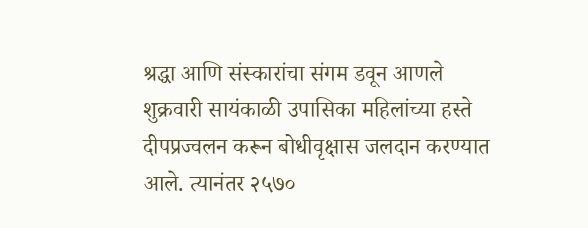श्रद्धा आणि संस्कारांचा संगम डवून आणले
शुक्रवारी सायंकाळी उपासिका महिलांच्या हस्ते दीपप्रज्वलन करून बोधीवृक्षास जलदान करण्यात आले. त्यानंतर २५७०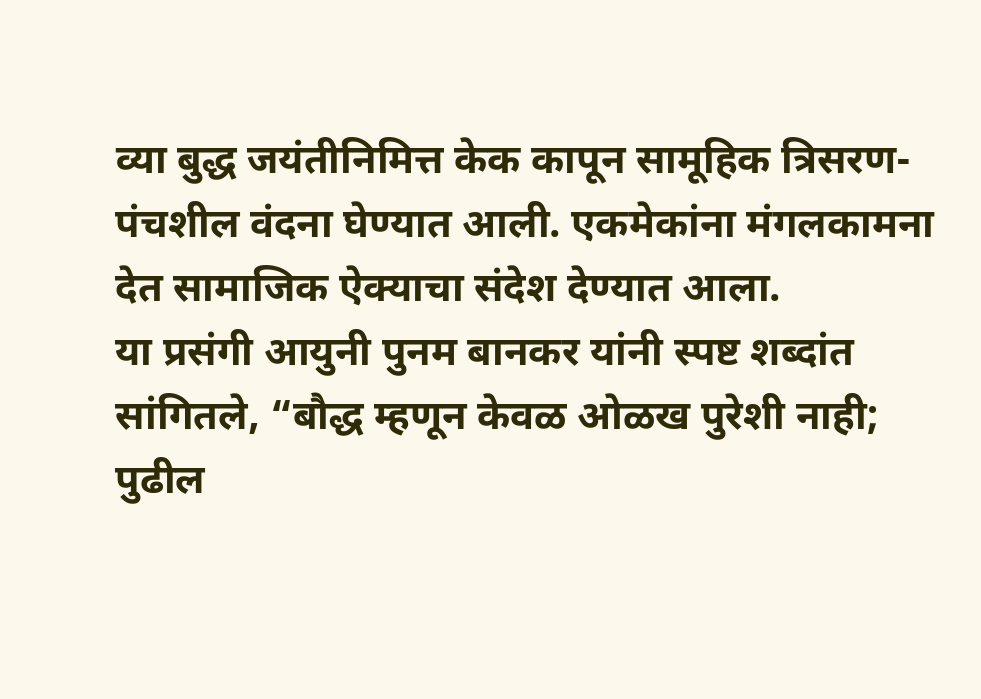व्या बुद्ध जयंतीनिमित्त केक कापून सामूहिक त्रिसरण-पंचशील वंदना घेण्यात आली. एकमेकांना मंगलकामना देत सामाजिक ऐक्याचा संदेश देण्यात आला.
या प्रसंगी आयुनी पुनम बानकर यांनी स्पष्ट शब्दांत सांगितले, “बौद्ध म्हणून केवळ ओळख पुरेशी नाही; पुढील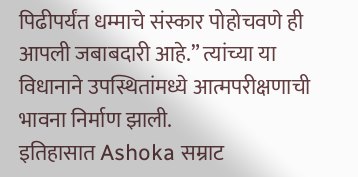पिढीपर्यंत धम्माचे संस्कार पोहोचवणे ही आपली जबाबदारी आहे.” त्यांच्या या विधानाने उपस्थितांमध्ये आत्मपरीक्षणाची भावना निर्माण झाली.
इतिहासात Ashoka सम्राट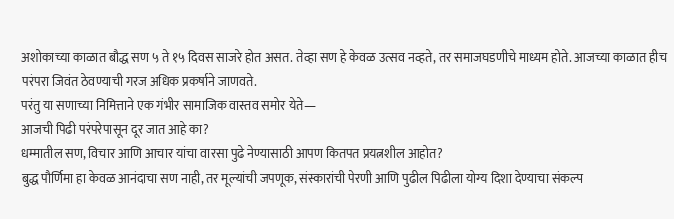अशोकाच्या काळात बौद्ध सण ५ ते १५ दिवस साजरे होत असत. तेव्हा सण हे केवळ उत्सव नव्हते, तर समाजघडणीचे माध्यम होते. आजच्या काळात हीच परंपरा जिवंत ठेवण्याची गरज अधिक प्रकर्षाने जाणवते.
परंतु या सणाच्या निमित्ताने एक गंभीर सामाजिक वास्तव समोर येते—
आजची पिढी परंपरेपासून दूर जात आहे का?
धम्मातील सण, विचार आणि आचार यांचा वारसा पुढे नेण्यासाठी आपण कितपत प्रयत्नशील आहोत?
बुद्ध पौर्णिमा हा केवळ आनंदाचा सण नाही, तर मूल्यांची जपणूक, संस्कारांची पेरणी आणि पुढील पिढीला योग्य दिशा देण्याचा संकल्प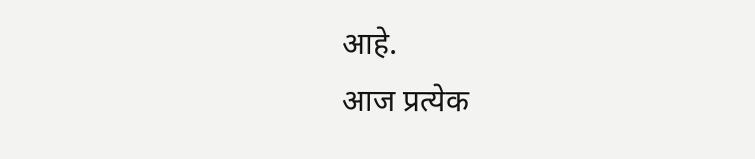आहे.
आज प्रत्येक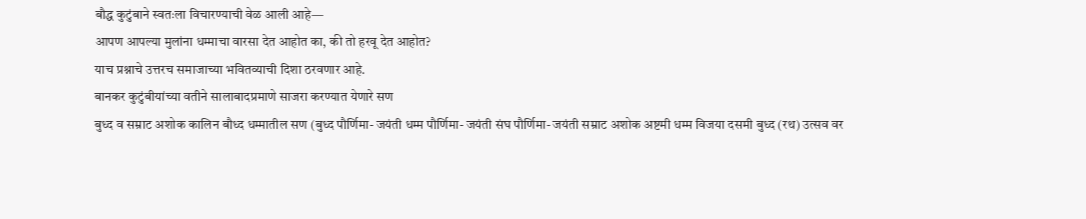बौद्ध कुटुंबाने स्वतःला विचारण्याची वेळ आली आहे—
आपण आपल्या मुलांना धम्माचा वारसा देत आहोत का, की तो हरवू देत आहोत?
याच प्रश्नाचे उत्तरच समाजाच्या भवितव्याची दिशा ठरवणार आहे.
बानकर कुटुंबीयांच्या वतीने सालाबादप्रमाणे साजरा करण्यात येणारे सण
बुध्द व सम्राट अशोक कालिन बौध्द धम्मातील सण (बुध्द पौर्णिमा- जयंती धम्म पौर्णिमा- जयंती संघ पौर्णिमा- जयंती सम्राट अशोक अष्टमी धम्म विजया दसमी बुध्द (रथ) उत्सव वर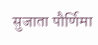सुजाता पौर्णिमा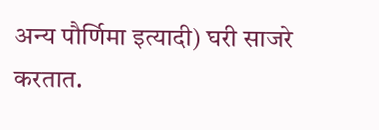अन्य पौर्णिमा इत्यादी) घरी साजरे करतात.